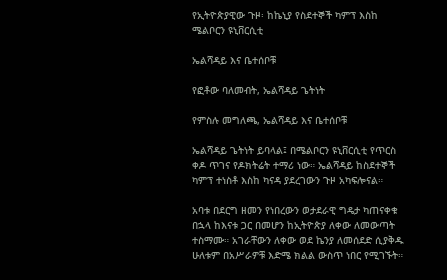የኢትዮጵያዊው ጉዞ፡ ከኬኒያ የስደተኞች ካምፕ እስከ ሜልቦርን ዩኒቨርሲቲ

ኤልሻዳይ እና ቤተሰቦቹ

የፎቶው ባለመብት, ኤልሻዳይ ጌትነት

የምስሉ መግለጫ, ኤልሻዳይ እና ቤተሰቦቹ

ኤልሻዳይ ጌትነት ይባላል፤ በሜልቦርን ዩኒቨርሲቲ የጥርስ ቀዶ ጥገና የዶክትሬት ተማሪ ነው። ኤልሻዳይ ከስደተኞች ካምፕ ተነስቶ እስከ ካናዳ ያደረገውን ጉዞ አካፍሎናል።

አባቱ በደርግ ዘመን የነበረውን ወታደራዊ ግዴታ ካጠናቀቁ በኋላ ከእናቱ ጋር በመሆን ከኢትዮጵያ ለቀው ለመውጣት ተስማሙ። አገራቸውን ለቀው ወደ ኬንያ ለመሰደድ ሲያቅዱ ሁለቱም በአሥራዎቹ እድሜ ክልል ውስጥ ነበር የሚገኙት።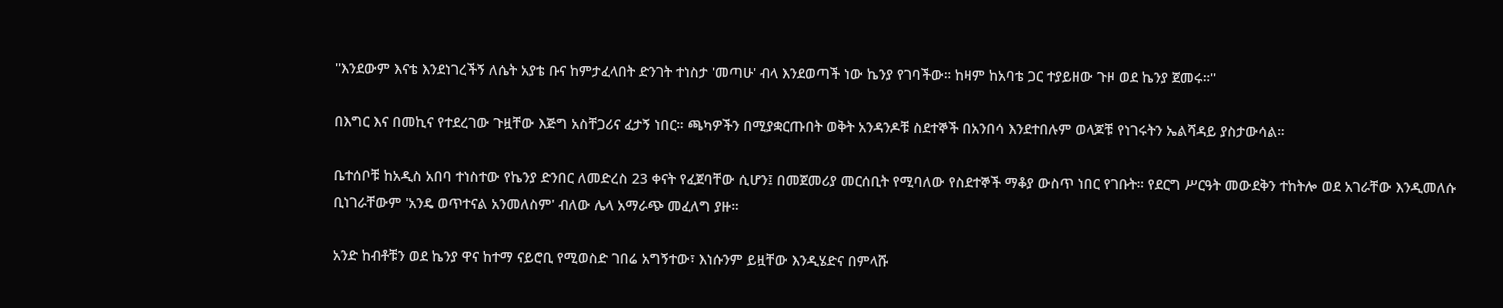''እንደውም እናቴ እንደነገረችኝ ለሴት አያቴ ቡና ከምታፈላበት ድንገት ተነስታ 'መጣሁ' ብላ እንደወጣች ነው ኬንያ የገባችው። ከዛም ከአባቴ ጋር ተያይዘው ጉዞ ወደ ኬንያ ጀመሩ።''

በእግር እና በመኪና የተደረገው ጉዟቸው እጅግ አስቸጋሪና ፈታኝ ነበር። ጫካዎችን በሚያቋርጡበት ወቅት አንዳንዶቹ ስደተኞች በአንበሳ እንደተበሉም ወላጆቹ የነገሩትን ኤልሻዳይ ያስታውሳል።

ቤተሰቦቹ ከአዲስ አበባ ተነስተው የኬንያ ድንበር ለመድረስ 23 ቀናት የፈጀባቸው ሲሆን፤ በመጀመሪያ መርሰቢት የሚባለው የስደተኞች ማቆያ ውስጥ ነበር የገቡት። የደርግ ሥርዓት መውደቅን ተከትሎ ወደ አገራቸው እንዲመለሱ ቢነገራቸውም 'አንዴ ወጥተናል አንመለስም' ብለው ሌላ አማራጭ መፈለግ ያዙ።

አንድ ከብቶቹን ወደ ኬንያ ዋና ከተማ ናይሮቢ የሚወስድ ገበሬ አግኝተው፣ እነሱንም ይዟቸው እንዲሄድና በምላሹ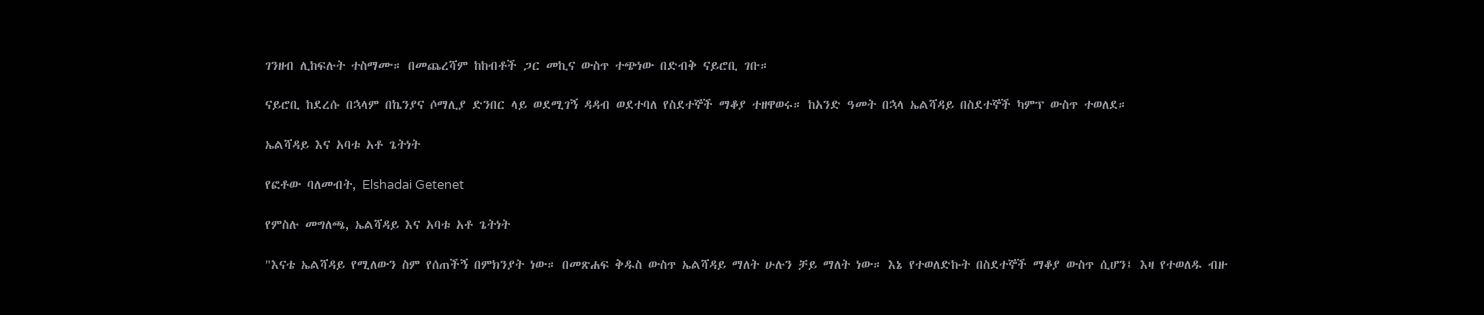ገንዘብ ሊከፍሉት ተስማሙ። በመጨረሻም ከከብቶች ጋር መኪና ውስጥ ተጭነው በድብቅ ናይሮቢ ገቡ።

ናይሮቢ ከደረሱ በኋላም በኬንያና ሶማሊያ ድንበር ላይ ወደሚገኝ ዳዳብ ወደተባለ የስደተኞች ማቆያ ተዘዋወሩ። ከአንድ ዓመት በኋላ ኤልሻዳይ በስደተኞች ካምፕ ውስጥ ተወለደ።

ኤልሻዳይ እና አባቱ አቶ ጌትነት

የፎቶው ባለመብት, Elshadai Getenet

የምስሉ መግለጫ, ኤልሻዳይ እና አባቱ አቶ ጌትነት

"እናቴ ኤልሻዳይ የሚለውን ስም የሰጠችኝ በምክንያት ነው። በመጽሐፍ ቅዱስ ውስጥ ኤልሻዳይ ማለት ሁሉን ቻይ ማለት ነው። እኔ የተወለድኩት በስደተኞች ማቆያ ውስጥ ሲሆን፤ እዛ የተወለዱ ብዙ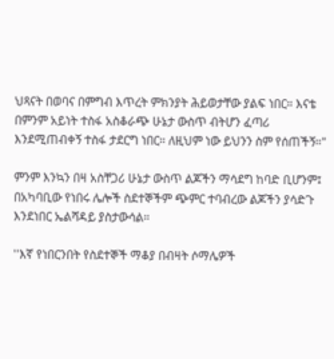ህጻናት በወባና በምግብ እጥረት ምክንያት ሕይወታቸው ያልፍ ነበር። እናቴ በምንም አይነት ተስፋ አስቆራጭ ሁኔታ ውስጥ ብትሆን ፈጣሪ እንደሚጠብቀኝ ተስፋ ታደርግ ነበር። ለዚህም ነው ይህንን ስም የሰጠችኝ።"

ምንም እንኳን በዛ አስቸጋሪ ሁኔታ ውስጥ ልጆችን ማሳደግ ከባድ ቢሆንም፤ በአካባቢው የነበሩ ሌሎች ስደተኞችም ጭምር ተባብረው ልጆችን ያሳድጉ እንደነበር ኤልሻዳይ ያስታውሳል።

''እኛ የነበርንበት የስደተኞች ማቆያ በብዛት ሶማሌዎች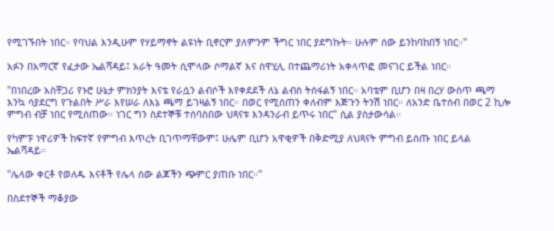የሚገኙበት ነበር። የባህል እንዲሁም የሃይማኖት ልዩነት ቢኖርም ያለምንም ችግር ነበር ያደግኩት። ሁሉም ሰው ይንከባከበኝ ነበር።''

አፉን በአማርኛ የፈታው ኤልሻዳይ፤ አራት ዓመት ሲሞላው ሶማልኛ እና ስዋሂሊ በተጨማሪነት አቀላጥፎ መናገር ይችል ነበር።

''በነበረው አስቸጋሪ የኑሮ ሁኔታ ምክንያት እናቴ የራሷን ልብሶች እየቀደደች ለኔ ልብስ ትሰፋልኝ ነበር። አባቴም ቢሆን በዛ በረሃ ውስጥ ጫማ እንኳ ሳያደርግ የጉልበት ሥራ እየሠራ ለእኔ ጫማ ይገዛልኝ ነበር። በወር የሚሰጠን ቀለብም እጅጉን ትንሽ ነበር። ለአንድ ቤተሰብ በወር 2 ኪሎ ምግብ ብቻ ነበር የሚሰጠው። ነገር ግን ስደተኞቹ ተሰባስበው ህጻናቱ እንዳንራብ ይጥሩ ነበር" ሲል ያስታውሳል።

የካምፑ ነዋሪዎች ከፍተኛ የምግብ እጥረት ቢገጥማቸውም፤ ሁሌም ቢሆን አዋቂዎች በቅድሚያ ለህጻናት ምግብ ይሰጡ ነበር ይላል ኤልሻዳይ።

''ሌላው ቀርቶ የወለዱ እናቶች የሌላ ሰው ልጆችን ጭምር ያጠቡ ነበር።''

በስደተኞች ማቆያው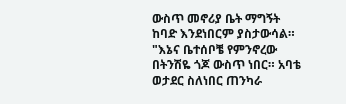ውስጥ መኖሪያ ቤት ማግኝት ከባድ እንደነበርም ያስታውሳል። "እኔና ቤተሰቦቼ የምንኖረው በትንሽዬ ጎጆ ውስጥ ነበር። አባቴ ወታደር ስለነበር ጠንካራ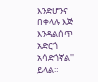እንድሆንና በቀላሉ እጅ እንዳልሰጥ አድርጎ አሳድጎኛል'' ይላል።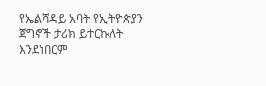የኤልሻዳይ አባት የኢትዮጵያን ጀግኖች ታሪክ ይተርኩለት እንደነበርም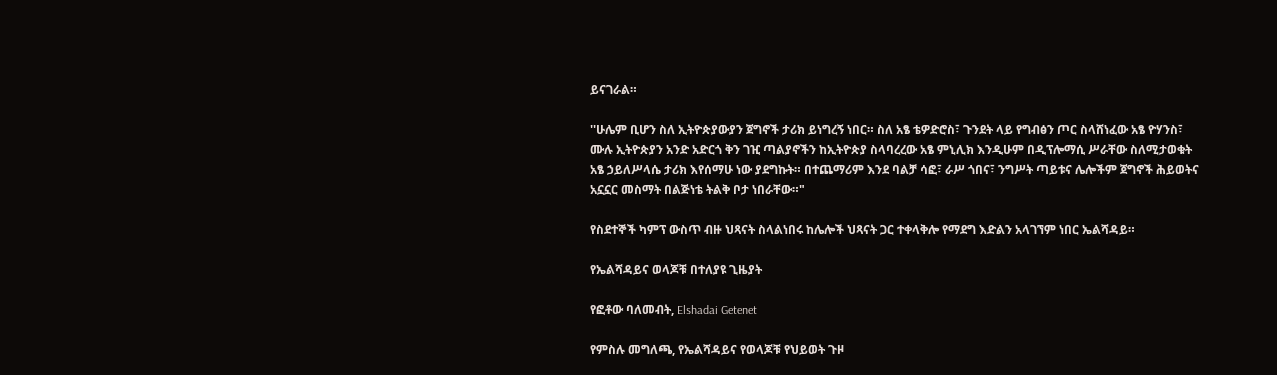ይናገራል።

''ሁሌም ቢሆን ስለ ኢትዮጵያውያን ጀግኖች ታሪክ ይነግረኝ ነበር። ስለ አፄ ቴዎድሮስ፣ ጉንደት ላይ የግብፅን ጦር ስላሸነፈው አፄ ዮሃንስ፣ ሙሉ ኢትዮጵያን አንድ አድርጎ ቅን ገዢ ጣልያኖችን ከኢትዮጵያ ስላባረረው አፄ ምኒሊክ እንዲሁም በዲፕሎማሲ ሥራቸው ስለሚታወቁት አፄ ኃይለሥላሴ ታሪክ እየሰማሁ ነው ያደግኩት። በተጨማሪም እንደ ባልቻ ሳፎ፣ ራሥ ጎበና፣ ንግሥት ጣይቱና ሌሎችም ጀግኖች ሕይወትና አኗኗር መስማት በልጅነቴ ትልቅ ቦታ ነበራቸው።"

የስደተኞች ካምፕ ውስጥ ብዙ ህጻናት ስላልነበሩ ከሌሎች ህጻናት ጋር ተቀላቅሎ የማደግ እድልን አላገኘም ነበር ኤልሻዳይ።

የኤልሻዳይና ወላጆቹ በተለያዩ ጊዜያት

የፎቶው ባለመብት, Elshadai Getenet

የምስሉ መግለጫ, የኤልሻዳይና የወላጆቹ የህይወት ጉዞ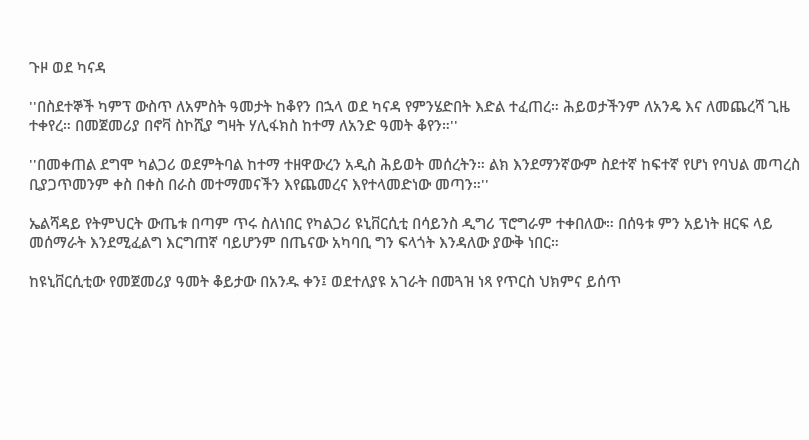ጉዞ ወደ ካናዳ

''በስደተኞች ካምፕ ውስጥ ለአምስት ዓመታት ከቆየን በኋላ ወደ ካናዳ የምንሄድበት እድል ተፈጠረ። ሕይወታችንም ለአንዴ እና ለመጨረሻ ጊዜ ተቀየረ። በመጀመሪያ በኖቫ ስኮሺያ ግዛት ሃሊፋክስ ከተማ ለአንድ ዓመት ቆየን።''

''በመቀጠል ደግሞ ካልጋሪ ወደምትባል ከተማ ተዘዋውረን አዲስ ሕይወት መሰረትን። ልክ እንደማንኛውም ስደተኛ ከፍተኛ የሆነ የባህል መጣረስ ቢያጋጥመንም ቀስ በቀስ በራስ መተማመናችን እየጨመረና እየተላመድነው መጣን።''

ኤልሻዳይ የትምህርት ውጤቱ በጣም ጥሩ ስለነበር የካልጋሪ ዩኒቨርሲቲ በሳይንስ ዲግሪ ፕሮግራም ተቀበለው። በሰዓቱ ምን አይነት ዘርፍ ላይ መሰማራት እንደሚፈልግ እርግጠኛ ባይሆንም በጤናው አካባቢ ግን ፍላጎት እንዳለው ያውቅ ነበር።

ከዩኒቨርሲቲው የመጀመሪያ ዓመት ቆይታው በአንዱ ቀን፤ ወደተለያዩ አገራት በመጓዝ ነጻ የጥርስ ህክምና ይሰጥ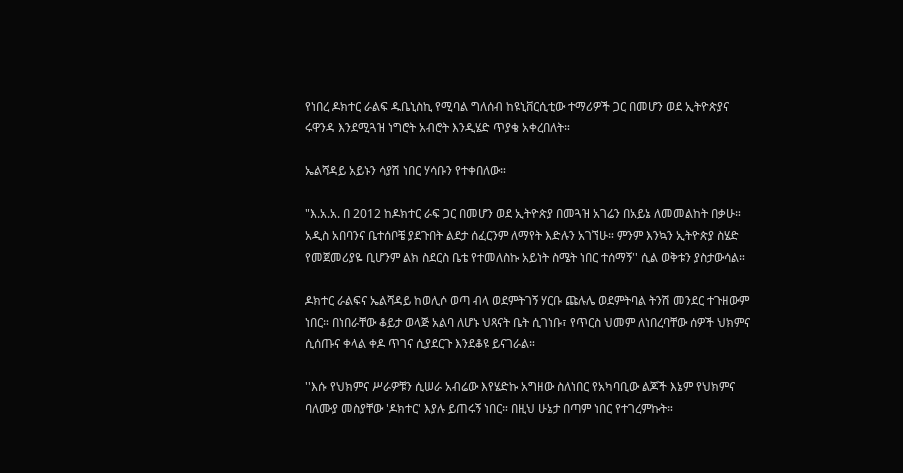የነበረ ዶክተር ራልፍ ዱቤኒስኪ የሚባል ግለሰብ ከዩኒቨርሲቲው ተማሪዎች ጋር በመሆን ወደ ኢትዮጵያና ሩዋንዳ እንደሚጓዝ ነግሮት አብሮት እንዲሄድ ጥያቄ አቀረበለት።

ኤልሻዳይ አይኑን ሳያሽ ነበር ሃሳቡን የተቀበለው።

"እ.አ.አ. በ 2012 ከዶክተር ራፍ ጋር በመሆን ወደ ኢትዮጵያ በመጓዝ አገሬን በአይኔ ለመመልከት በቃሁ። አዲስ አበባንና ቤተሰቦቼ ያደጉበት ልደታ ሰፈርንም ለማየት እድሉን አገኘሁ። ምንም እንኳን ኢትዮጵያ ስሄድ የመጀመሪያዬ ቢሆንም ልክ ስደርስ ቤቴ የተመለስኩ አይነት ስሜት ነበር ተሰማኝ'' ሲል ወቅቱን ያስታውሳል።

ዶክተር ራልፍና ኤልሻዳይ ከወሊሶ ወጣ ብላ ወደምትገኝ ሃርቡ ጩሉሌ ወደምትባል ትንሽ መንደር ተጉዘውም ነበር። በነበራቸው ቆይታ ወላጅ አልባ ለሆኑ ህጻናት ቤት ሲገነቡ፣ የጥርስ ህመም ለነበረባቸው ሰዎች ህክምና ሲሰጡና ቀላል ቀዶ ጥገና ሲያደርጉ እንደቆዩ ይናገራል።

''እሱ የህክምና ሥራዎቹን ሲሠራ አብሬው እየሄድኩ አግዘው ስለነበር የአካባቢው ልጆች እኔም የህክምና ባለሙያ መስያቸው 'ዶክተር' እያሉ ይጠሩኝ ነበር። በዚህ ሁኔታ በጣም ነበር የተገረምኩት።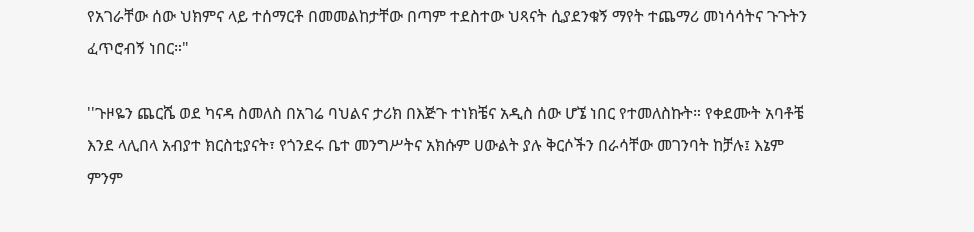የአገራቸው ሰው ህክምና ላይ ተሰማርቶ በመመልከታቸው በጣም ተደስተው ህጻናት ሲያደንቁኝ ማየት ተጨማሪ መነሳሳትና ጉጉትን ፈጥሮብኝ ነበር።"

''ጉዞዬን ጨርሼ ወደ ካናዳ ስመለስ በአገሬ ባህልና ታሪክ በእጅጉ ተነክቼና አዲስ ሰው ሆኜ ነበር የተመለስኩት። የቀደሙት አባቶቼ እንደ ላሊበላ አብያተ ክርስቲያናት፣ የጎንደሩ ቤተ መንግሥትና አክሱም ሀውልት ያሉ ቅርሶችን በራሳቸው መገንባት ከቻሉ፤ እኔም ምንም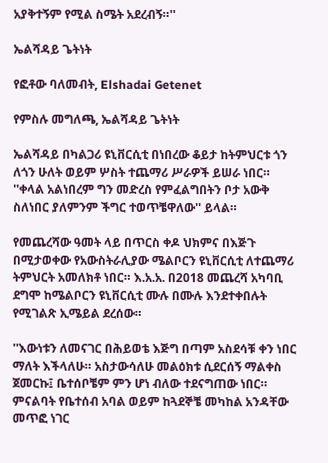አያቅተኝም የሚል ስሜት አደረብኝ።''

ኤልሻዳይ ጌትነት

የፎቶው ባለመብት, Elshadai Getenet

የምስሉ መግለጫ, ኤልሻዳይ ጌትነት

ኤልሻዳይ በካልጋሪ ዩኒቨርሲቲ በነበረው ቆይታ ከትምህርቱ ጎን ለጎን ሁለት ወይም ሦስት ተጨማሪ ሥራዎች ይሠራ ነበር። ''ቀላል አልነበረም ግን መድረስ የምፈልግበትን ቦታ አውቅ ስለነበር ያለምንም ችግር ተወጥቼዋለው'' ይላል።

የመጨረሻው ዓመት ላይ በጥርስ ቀዶ ህክምና በእጅጉ በሚታወቀው የአውስትራሊያው ሜልቦርን ዩኒቨርሲቲ ለተጨማሪ ትምህርት አመለክቶ ነበር። እ.አ.አ. በ2018 መጨረሻ አካባቢ ደግሞ ከሜልቦርን ዩኒቨርሲቲ ሙሉ በሙሉ እንደተቀበሉት የሚገልጽ ኢሜይል ደረሰው።

''እውነቱን ለመናገር በሕይወቴ እጅግ በጣም አስደሳቹ ቀን ነበር ማለት እችላለሁ። አስታውሳለሁ መልዕክቱ ሲደርሰኝ ማልቀስ ጀመርኩ፤ ቤተሰቦቼም ምን ሆነ ብለው ተደናግጠው ነበር። ምናልባት የቤተሰብ አባል ወይም ከጓደኞቼ መካከል አንዳቸው መጥፎ ነገር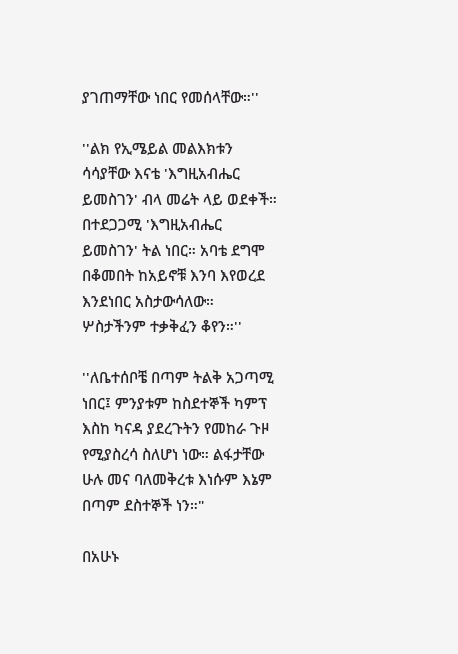ያገጠማቸው ነበር የመሰላቸው።''

''ልክ የኢሜይል መልእክቱን ሳሳያቸው እናቴ 'እግዚአብሔር ይመስገን' ብላ መሬት ላይ ወደቀች። በተደጋጋሚ 'እግዚአብሔር ይመስገን' ትል ነበር። አባቴ ደግሞ በቆመበት ከአይኖቹ እንባ እየወረደ እንደነበር አስታውሳለው። ሦስታችንም ተቃቅፈን ቆየን።''

''ለቤተሰቦቼ በጣም ትልቅ አጋጣሚ ነበር፤ ምንያቱም ከስደተኞች ካምፕ እስከ ካናዳ ያደረጉትን የመከራ ጉዞ የሚያስረሳ ስለሆነ ነው። ልፋታቸው ሁሉ መና ባለመቅረቱ እነሱም እኔም በጣም ደስተኞች ነን።"

በአሁኑ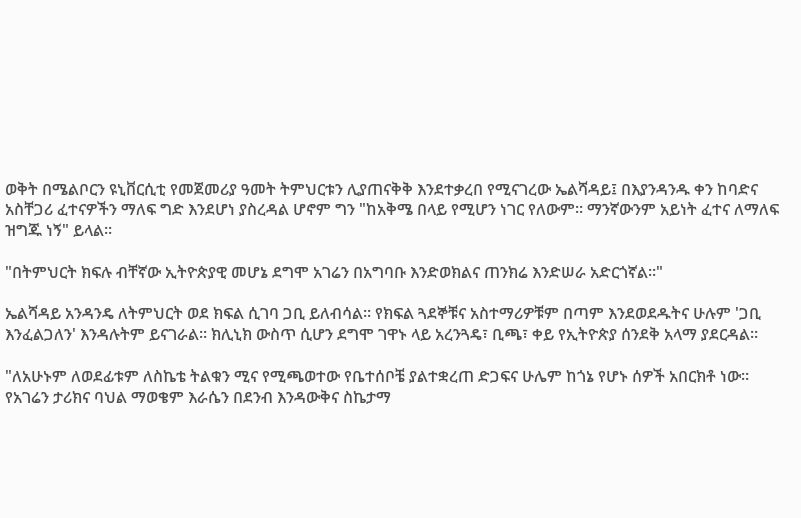ወቅት በሜልቦርን ዩኒቨርሲቲ የመጀመሪያ ዓመት ትምህርቱን ሊያጠናቅቅ እንደተቃረበ የሚናገረው ኤልሻዳይ፤ በእያንዳንዱ ቀን ከባድና አስቸጋሪ ፈተናዎችን ማለፍ ግድ እንደሆነ ያስረዳል ሆኖም ግን "ከአቅሜ በላይ የሚሆን ነገር የለውም። ማንኛውንም አይነት ፈተና ለማለፍ ዝግጁ ነኝ" ይላል።

"በትምህርት ክፍሉ ብቸኛው ኢትዮጵያዊ መሆኔ ደግሞ አገሬን በአግባቡ እንድወክልና ጠንክሬ እንድሠራ አድርጎኛል።"

ኤልሻዳይ አንዳንዴ ለትምህርት ወደ ክፍል ሲገባ ጋቢ ይለብሳል። የክፍል ጓደኞቹና አስተማሪዎቹም በጣም እንደወደዱትና ሁሉም 'ጋቢ እንፈልጋለን' እንዳሉትም ይናገራል። ክሊኒክ ውስጥ ሲሆን ደግሞ ገዋኑ ላይ አረንጓዴ፣ ቢጫ፣ ቀይ የኢትዮጵያ ሰንደቅ አላማ ያደርዳል።

"ለአሁኑም ለወደፊቱም ለስኬቴ ትልቁን ሚና የሚጫወተው የቤተሰቦቼ ያልተቋረጠ ድጋፍና ሁሌም ከጎኔ የሆኑ ሰዎች አበርክቶ ነው። የአገሬን ታሪክና ባህል ማወቄም እራሴን በደንብ እንዳውቅና ስኬታማ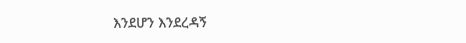እንደሆን እንደረዳኝ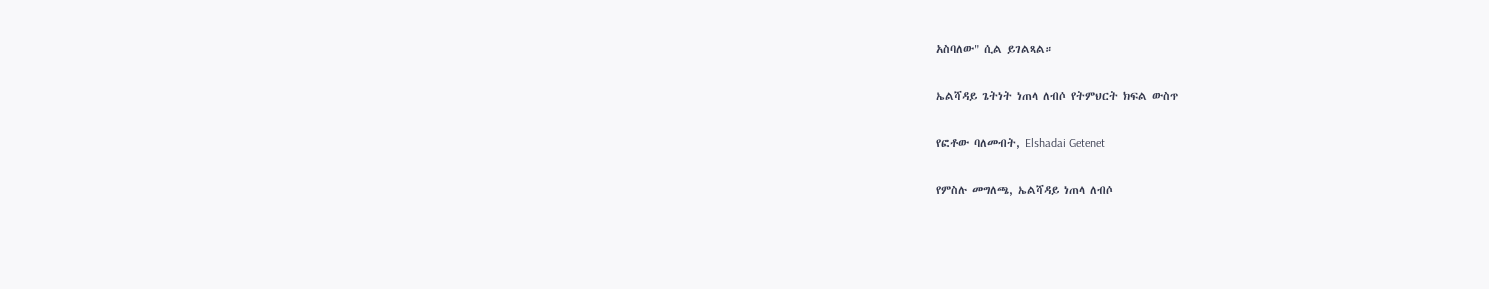አስባለው" ሲል ይገልጻል።

ኤልሻዳይ ጌትነት ነጠላ ለብሶ የትምህርት ክፍል ውስጥ

የፎቶው ባለመብት, Elshadai Getenet

የምስሉ መግለጫ, ኤልሻዳይ ነጠላ ለብሶ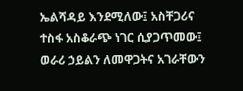ኤልሻዳይ እንደሚለው፤ አስቸጋሪና ተስፋ አስቆራጭ ነገር ሲያጋጥመው፤ ወራሪ ኃይልን ለመዋጋትና አገራቸውን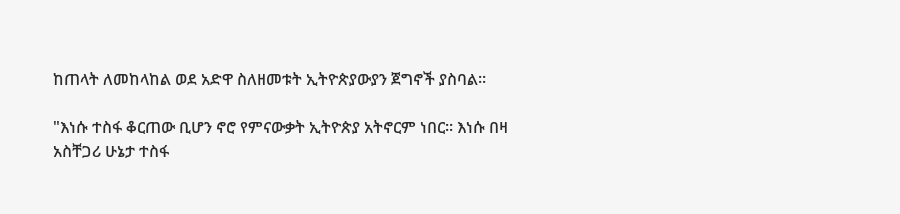ከጠላት ለመከላከል ወደ አድዋ ስለዘመቱት ኢትዮጵያውያን ጀግኖች ያስባል።

"እነሱ ተስፋ ቆርጠው ቢሆን ኖሮ የምናውቃት ኢትዮጵያ አትኖርም ነበር። እነሱ በዛ አስቸጋሪ ሁኔታ ተስፋ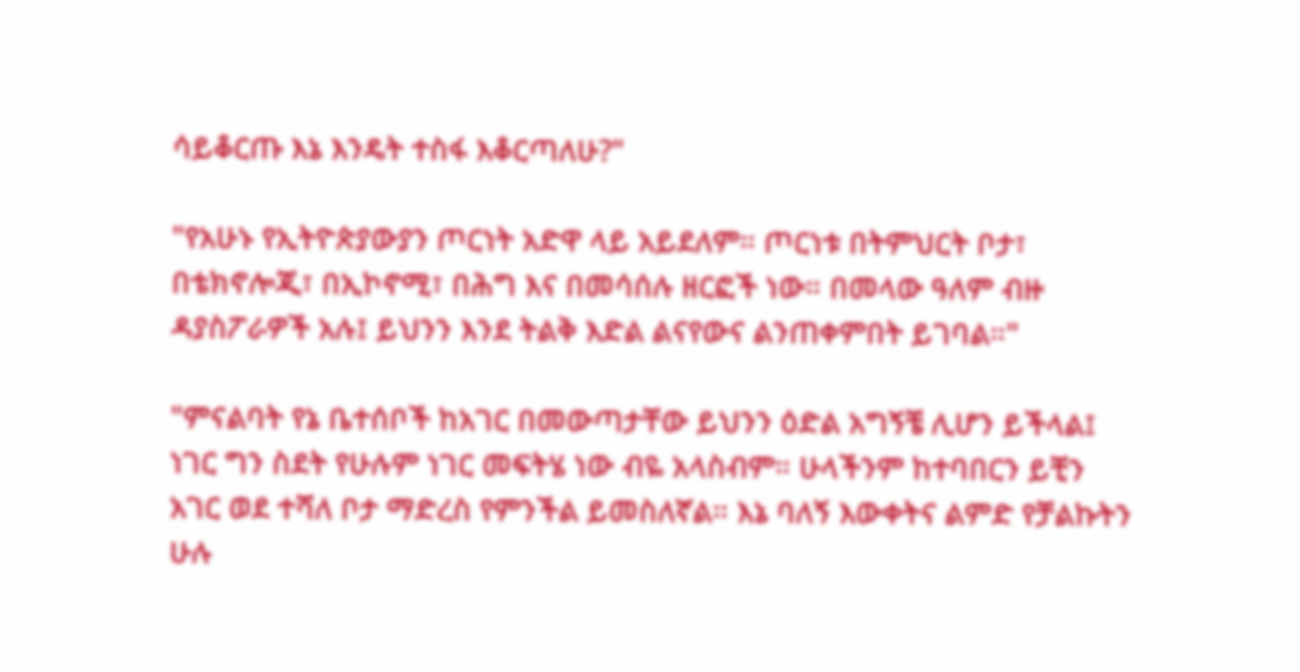ሳይቆርጡ እኔ እንዴት ተስፋ እቆርጣለሁ?"

"የአሁኑ የኢትዮጵያውያን ጦርነት አድዋ ላይ አይደለም። ጦርነቱ በትምህርት ቦታ፣ በቴክኖሎጂ፣ በኢኮኖሚ፣ በሕግ እና በመሳሰሉ ዘርፎች ነው። በመላው ዓለም ብዙ ዳያስፖራዎች አሉ፤ ይህንን እንደ ትልቅ እድል ልናየውና ልንጠቀምበት ይገባል።"

"ምናልባት የኔ ቤተሰቦች ከአገር በመውጣታቸው ይህንን ዕድል አግኝቼ ሊሆን ይችላል፤ ነገር ግን ስደት የሁሉም ነገር መፍትሄ ነው ብዬ አላስብም። ሁላችንም ከተባበርን ይቺን አገር ወደ ተሻለ ቦታ ማድረስ የምንችል ይመስለኛል። እኔ ባለኝ እውቀትና ልምድ የቻልኩትን ሁሉ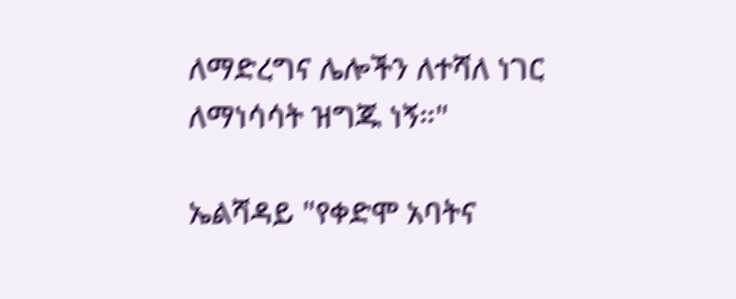ለማድረግና ሌሎችን ለተሻለ ነገር ለማነሳሳት ዝግጁ ነኝ።"

ኤልሻዳይ "የቀድሞ አባትና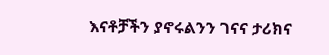እናቶቻችን ያኖሩልንን ገናና ታሪክና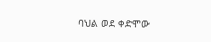ባህል ወደ ቀድሞው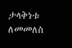ታላቅነቱ ለመመለስ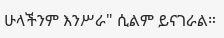ሁላችንም እንሥራ" ሲልም ይናገራል።